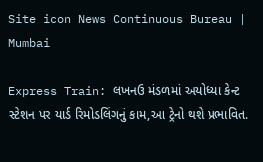Site icon News Continuous Bureau | Mumbai

Express Train: લખનઉ મંડળમાં અયોધ્યા કેન્ટ સ્ટેશન પર યાર્ડ રિમોડલિંગનું કામ,આ ટ્રેનો થશે પ્રભાવિત.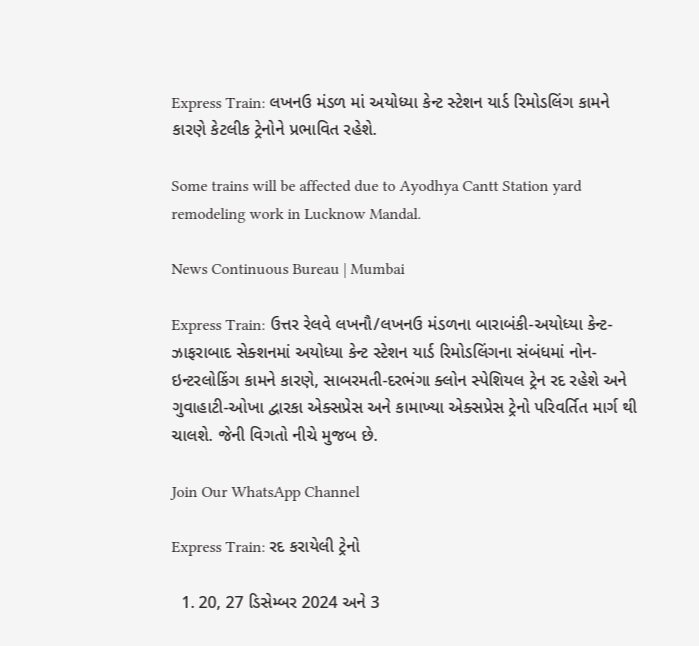Express Train: લખનઉ મંડળ માં અયોધ્યા કેન્ટ સ્ટેશન યાર્ડ રિમોડલિંગ કામને કારણે કેટલીક ટ્રેનોને પ્રભાવિત રહેશે.

Some trains will be affected due to Ayodhya Cantt Station yard remodeling work in Lucknow Mandal.

News Continuous Bureau | Mumbai

Express Train: ઉત્તર રેલવે લખનૌ/લખનઉ મંડળના બારાબંકી-અયોધ્યા કેન્ટ-ઝાફરાબાદ સેક્શનમાં અયોધ્યા કેન્ટ સ્ટેશન યાર્ડ રિમોડલિંગના સંબંધમાં નોન-ઇન્ટરલોકિંગ કામને કારણે, સાબરમતી-દરભંગા ક્લોન સ્પેશિયલ ટ્રેન રદ રહેશે અને ગુવાહાટી-ઓખા દ્વારકા એક્સપ્રેસ અને કામાખ્યા એક્સપ્રેસ ટ્રેનો પરિવર્તિત માર્ગ થી ચાલશે. જેની વિગતો નીચે મુજબ છે.

Join Our WhatsApp Channel

Express Train: રદ કરાયેલી ટ્રેનો

  1. 20, 27 ડિસેમ્બર 2024 અને 3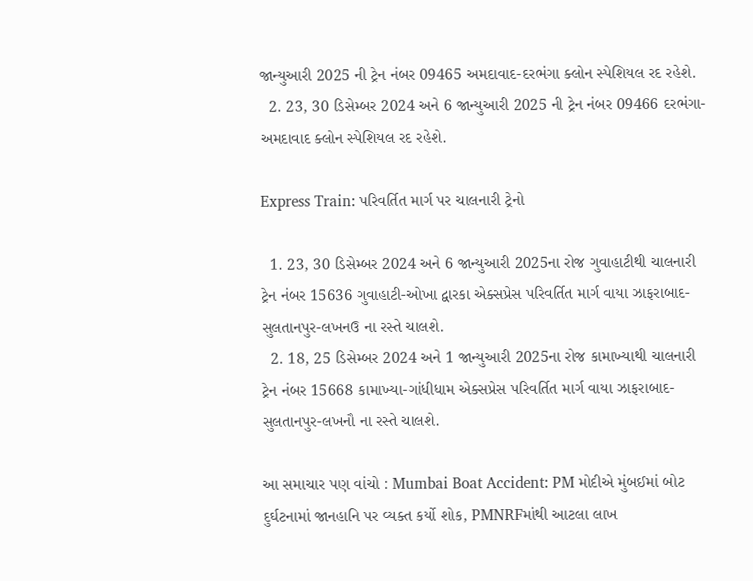જાન્યુઆરી 2025 ની ટ્રેન નંબર 09465 અમદાવાદ-દરભંગા ક્લોન સ્પેશિયલ રદ રહેશે.
  2. 23, 30 ડિસેમ્બર 2024 અને 6 જાન્યુઆરી 2025 ની ટ્રેન નંબર 09466 દરભંગા-અમદાવાદ ક્લોન સ્પેશિયલ રદ રહેશે.

Express Train: પરિવર્તિત માર્ગ પર ચાલનારી ટ્રેનો

  1. 23, 30 ડિસેમ્બર 2024 અને 6 જાન્યુઆરી 2025ના રોજ ગુવાહાટીથી ચાલનારી ટ્રેન નંબર 15636 ગુવાહાટી-ઓખા દ્વારકા એક્સપ્રેસ પરિવર્તિત માર્ગ વાયા ઝાફરાબાદ-સુલતાનપુર-લખનઉ ના રસ્તે ચાલશે.
  2. 18, 25 ડિસેમ્બર 2024 અને 1 જાન્યુઆરી 2025ના રોજ કામાખ્યાથી ચાલનારી ટ્રેન નંબર 15668 કામાખ્યા-ગાંધીધામ એક્સપ્રેસ પરિવર્તિત માર્ગ વાયા ઝાફરાબાદ-સુલતાનપુર-લખનૌ ના રસ્તે ચાલશે.

આ સમાચાર પણ વાંચો : Mumbai Boat Accident: PM મોદીએ મુંબઈમાં બોટ દુર્ઘટનામાં જાનહાનિ પર વ્યક્ત કર્યો શોક, PMNRFમાંથી આટલા લાખ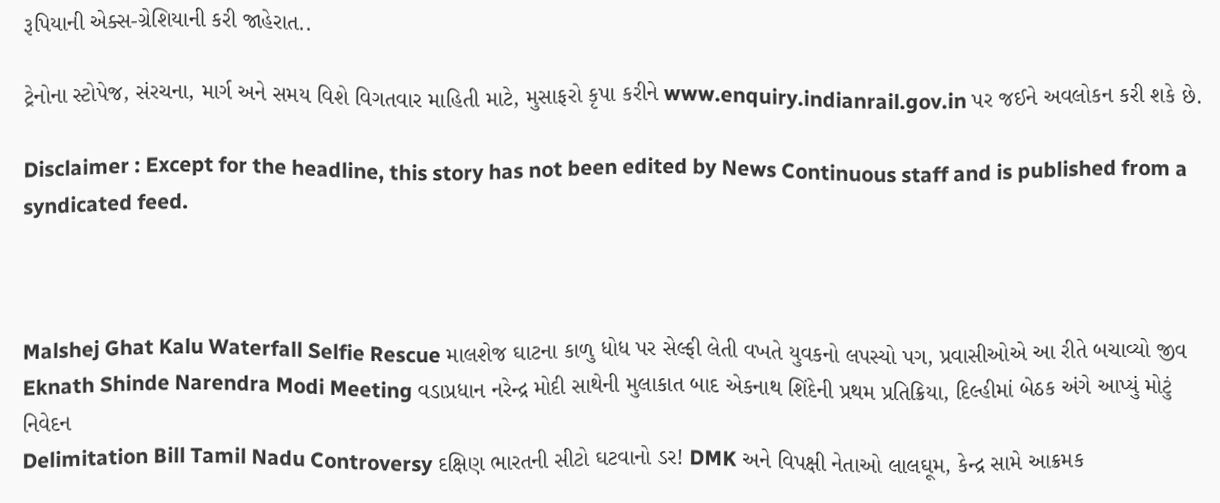રૂપિયાની એક્સ-ગ્રેશિયાની કરી જાહેરાત..

ટ્રેનોના સ્ટોપેજ, સંરચના, માર્ગ અને સમય વિશે વિગતવાર માહિતી માટે, મુસાફરો કૃપા કરીને www.enquiry.indianrail.gov.in પર જઈને અવલોકન કરી શકે છે.

Disclaimer : Except for the headline, this story has not been edited by News Continuous staff and is published from a syndicated feed.



Malshej Ghat Kalu Waterfall Selfie Rescue માલશેજ ઘાટના કાળુ ધોધ પર સેલ્ફી લેતી વખતે યુવકનો લપસ્યો પગ, પ્રવાસીઓએ આ રીતે બચાવ્યો જીવ
Eknath Shinde Narendra Modi Meeting વડાપ્રધાન નરેન્દ્ર મોદી સાથેની મુલાકાત બાદ એકનાથ શિંદેની પ્રથમ પ્રતિક્રિયા, દિલ્હીમાં બેઠક અંગે આપ્યું મોટું નિવેદન
Delimitation Bill Tamil Nadu Controversy દક્ષિણ ભારતની સીટો ઘટવાનો ડર! DMK અને વિપક્ષી નેતાઓ લાલઘૂમ, કેન્દ્ર સામે આક્રમક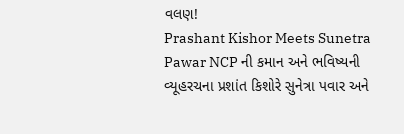વલણ!
Prashant Kishor Meets Sunetra Pawar NCP ની કમાન અને ભવિષ્યની વ્યૂહરચના પ્રશાંત કિશોરે સુનેત્રા પવાર અને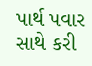પાર્થ પવાર સાથે કરી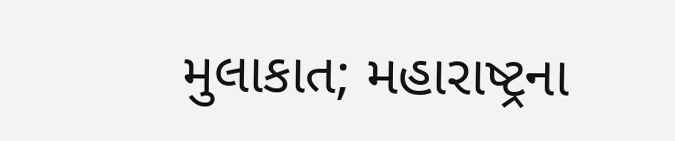મુલાકાત; મહારાષ્ટ્રના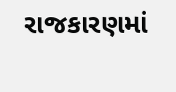રાજકારણમાં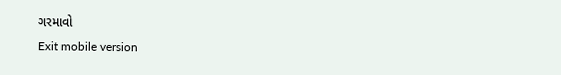ગરમાવો
Exit mobile version